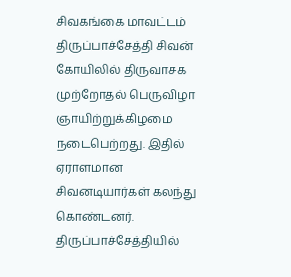சிவகங்கை மாவட்டம் திருப்பாச்சேத்தி சிவன் கோயிலில் திருவாசக முற்றோதல் பெருவிழா ஞாயிற்றுக்கிழமை நடைபெற்றது. இதில் ஏராளமான சிவனடியார்கள் கலந்து கொண்டனர்.
திருப்பாச்சேத்தியில்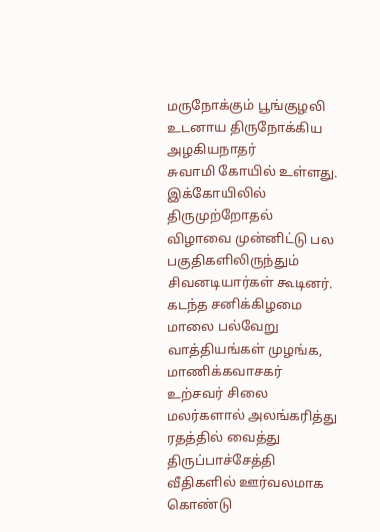மருநோக்கும் பூங்குழலி உடனாய திருநோக்கிய அழகியநாதர்
சுவாமி கோயில் உள்ளது. இக்கோயிலில் திருமுற்றோதல் விழாவை முன்னிட்டு பல பகுதிகளிலிருந்தும் சிவனடியார்கள் கூடினர்.
கடந்த சனிக்கிழமை மாலை பல்வேறு வாத்தியங்கள் முழங்க, மாணிக்கவாசகர் உற்சவர் சிலை மலர்களால் அலங்கரித்து ரதத்தில் வைத்து திருப்பாச்சேத்தி வீதிகளில் ஊர்வலமாக கொண்டு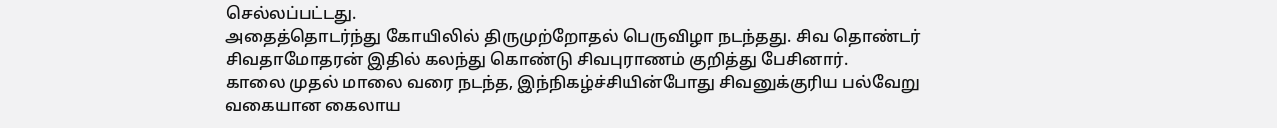செல்லப்பட்டது.
அதைத்தொடர்ந்து கோயிலில் திருமுற்றோதல் பெருவிழா நடந்தது. சிவ தொண்டர் சிவதாமோதரன் இதில் கலந்து கொண்டு சிவபுராணம் குறித்து பேசினார்.
காலை முதல் மாலை வரை நடந்த, இந்நிகழ்ச்சியின்போது சிவனுக்குரிய பல்வேறு வகையான கைலாய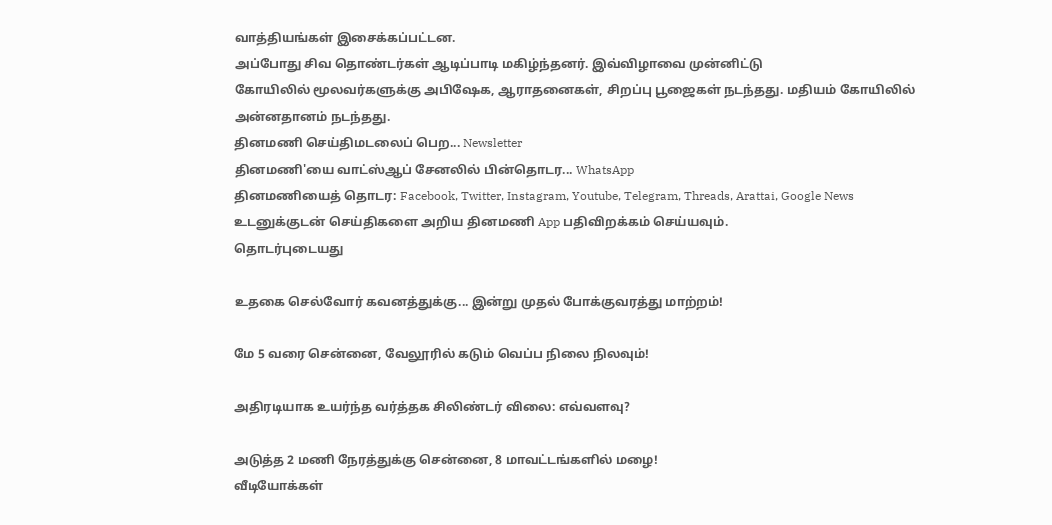வாத்தியங்கள் இசைக்கப்பட்டன.
அப்போது சிவ தொண்டர்கள் ஆடிப்பாடி மகிழ்ந்தனர். இவ்விழாவை முன்னிட்டு
கோயிலில் மூலவர்களுக்கு அபிஷேக, ஆராதனைகள், சிறப்பு பூஜைகள் நடந்தது. மதியம் கோயிலில் அன்னதானம் நடந்தது.
தினமணி செய்திமடலைப் பெற... Newsletter
தினமணி'யை வாட்ஸ்ஆப் சேனலில் பின்தொடர... WhatsApp
தினமணியைத் தொடர: Facebook, Twitter, Instagram, Youtube, Telegram, Threads, Arattai, Google News
உடனுக்குடன் செய்திகளை அறிய தினமணி App பதிவிறக்கம் செய்யவும்.
தொடர்புடையது

உதகை செல்வோர் கவனத்துக்கு... இன்று முதல் போக்குவரத்து மாற்றம்!

மே 5 வரை சென்னை, வேலூரில் கடும் வெப்ப நிலை நிலவும்!

அதிரடியாக உயர்ந்த வர்த்தக சிலிண்டர் விலை: எவ்வளவு?

அடுத்த 2 மணி நேரத்துக்கு சென்னை, 8 மாவட்டங்களில் மழை!
வீடியோக்கள்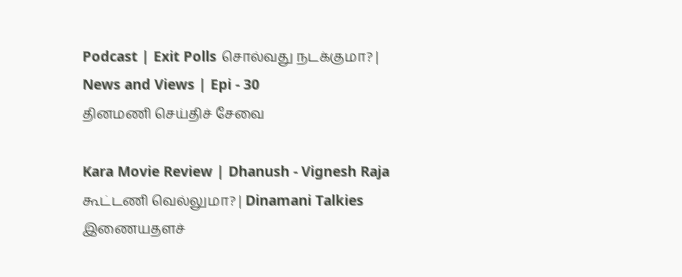Podcast | Exit Polls சொல்வது நடக்குமா? | News and Views | Epi - 30
தினமணி செய்திச் சேவை

Kara Movie Review | Dhanush - Vignesh Raja கூட்டணி வெல்லுமா? | Dinamani Talkies
இணையதளச்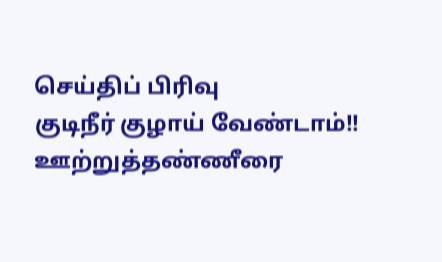செய்திப் பிரிவு
குடிநீர் குழாய் வேண்டாம்!! ஊற்றுத்தண்ணீரை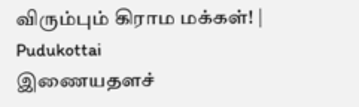விரும்பும் கிராம மக்கள்! | Pudukottai
இணையதளச்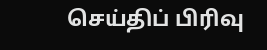செய்திப் பிரிவு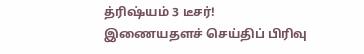த்ரிஷ்யம் 3 டீசர்!
இணையதளச் செய்திப் பிரிவு